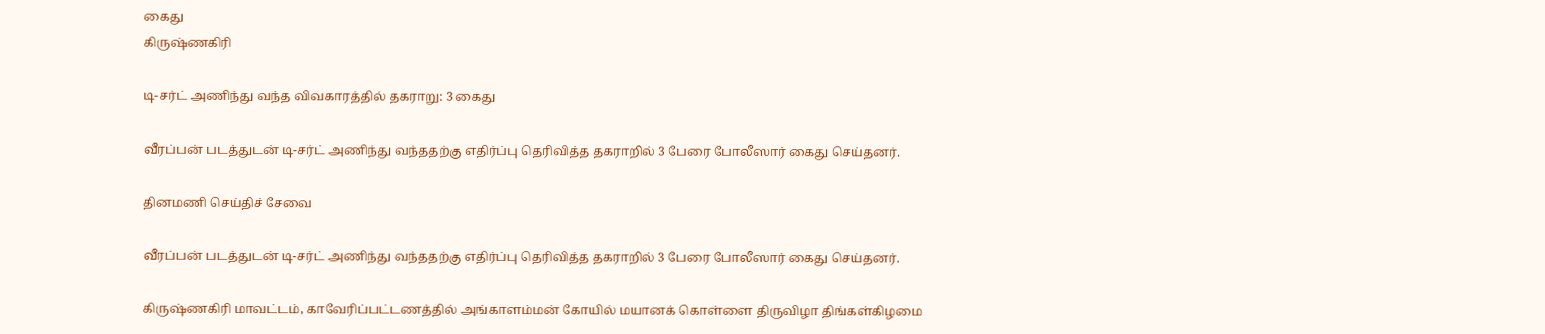கைது
கிருஷ்ணகிரி

டி-சர்ட் அணிந்து வந்த விவகாரத்தில் தகராறு: 3 கைது

வீரப்பன் படத்துடன் டி-சர்ட் அணிந்து வந்ததற்கு எதிர்ப்பு தெரிவித்த தகராறில் 3 பேரை போலீஸார் கைது செய்தனர்.

தினமணி செய்திச் சேவை

வீரப்பன் படத்துடன் டி-சர்ட் அணிந்து வந்ததற்கு எதிர்ப்பு தெரிவித்த தகராறில் 3 பேரை போலீஸார் கைது செய்தனர்.

கிருஷ்ணகிரி மாவட்டம், காவேரிப்பட்டணத்தில் அங்காளம்மன் கோயில் மயானக் கொள்ளை திருவிழா திங்கள்கிழமை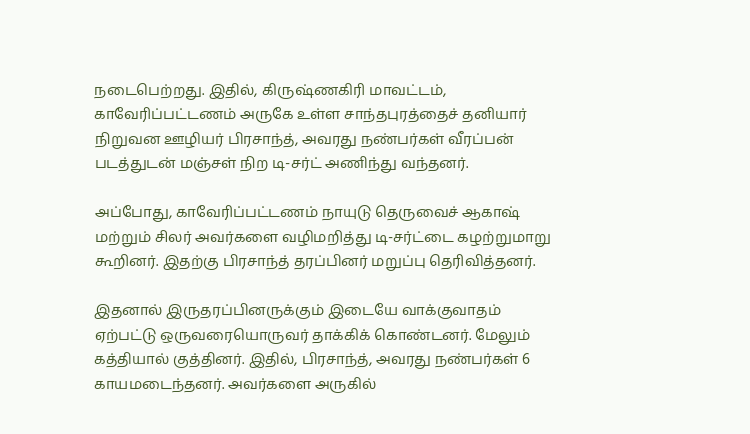நடைபெற்றது. இதில், கிருஷ்ணகிரி மாவட்டம், காவேரிப்பட்டணம் அருகே உள்ள சாந்தபுரத்தைச் தனியார் நிறுவன ஊழியர் பிரசாந்த், அவரது நண்பர்கள் வீரப்பன் படத்துடன் மஞ்சள் நிற டி-சர்ட் அணிந்து வந்தனர்.

அப்போது, காவேரிப்பட்டணம் நாயுடு தெருவைச் ஆகாஷ் மற்றும் சிலர் அவர்களை வழிமறித்து டி-சர்ட்டை கழற்றுமாறு கூறினர். இதற்கு பிரசாந்த் தரப்பினர் மறுப்பு தெரிவித்தனர்.

இதனால் இருதரப்பினருக்கும் இடையே வாக்குவாதம் ஏற்பட்டு ஒருவரையொருவர் தாக்கிக் கொண்டனர். மேலும் கத்தியால் குத்தினர். இதில், பிரசாந்த், அவரது நண்பர்கள் 6 காயமடைந்தனர். அவர்களை அருகில்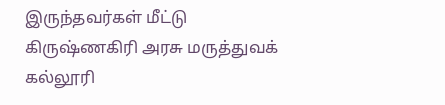இருந்தவர்கள் மீட்டு கிருஷ்ணகிரி அரசு மருத்துவக் கல்லூரி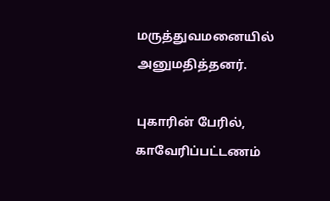மருத்துவமனையில் அனுமதித்தனர்.

புகாரின் பேரில், காவேரிப்பட்டணம்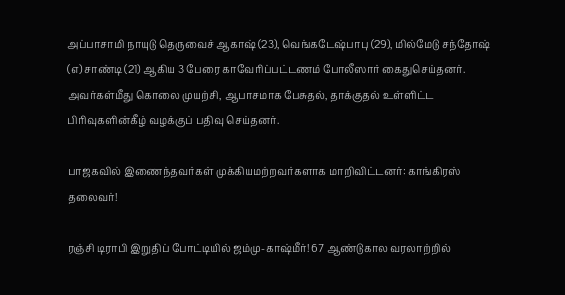அப்பாசாமி நாயுடு தெருவைச் ஆகாஷ் (23), வெங்கடேஷ்பாபு (29), மில்மேடு சந்தோஷ் (எ) சாண்டி (21) ஆகிய 3 பேரை காவேரிப்பட்டணம் போலீஸார் கைதுசெய்தனர். அவர்கள்மீது கொலை முயற்சி, ஆபாசமாக பேசுதல், தாக்குதல் உள்ளிட்ட பிரிவுகளின்கீழ் வழக்குப் பதிவு செய்தனர்.

பாஜகவில் இணைந்தவர்கள் முக்கியமற்றவர்களாக மாறிவிட்டனர்: காங்கிரஸ் தலைவர்!

ரஞ்சி டிராபி இறுதிப் போட்டியில் ஜம்மு-காஷ்மீர்! 67 ஆண்டுகால வரலாற்றில்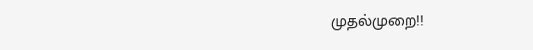முதல்முறை!!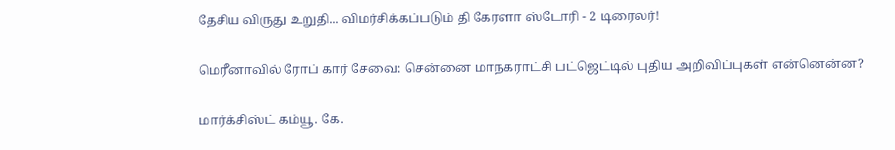தேசிய விருது உறுதி... விமர்சிக்கப்படும் தி கேரளா ஸ்டோரி - 2 டிரைலர்!

மெரீனாவில் ரோப் கார் சேவை: சென்னை மாநகராட்சி பட்ஜெட்டில் புதிய அறிவிப்புகள் என்னென்ன?

மார்க்சிஸ்ட் கம்யூ. கே.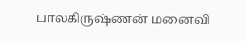பாலகிருஷ்ணன் மனைவி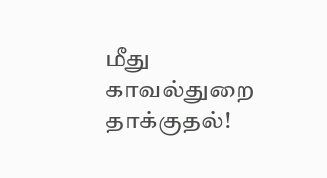மீது காவல்துறை தாக்குதல்!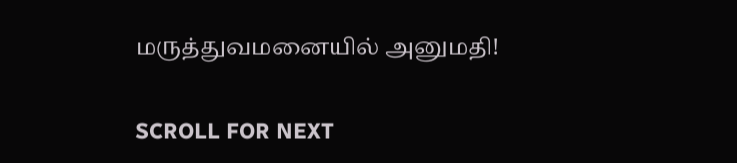மருத்துவமனையில் அனுமதி!

SCROLL FOR NEXT